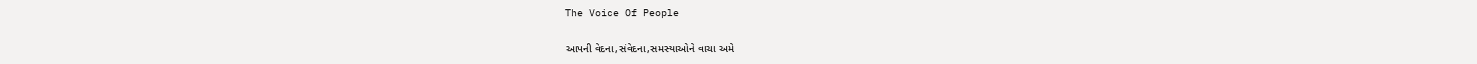The Voice Of People

આપની વેદના,સંવેદના,સમસ્યાઓને વાચા અમે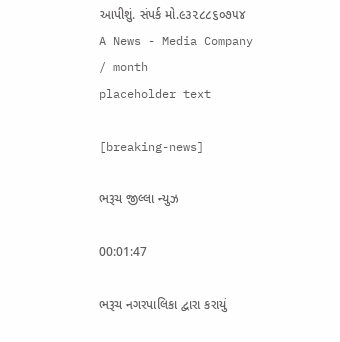આપીશું. સંપર્ક મો.૯૩૨૮૮૬૦૭૫૪
A News - Media Company
/ month
placeholder text

[breaking-news]

ભરૂચ જીલ્લા ન્યુઝ

00:01:47

ભરૂચ નગરપાલિકા દ્વારા કરાયું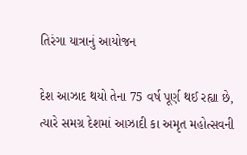તિરંગા યાત્રાનું આયોજન

દેશ આઝાદ થયો તેના 75 વર્ષ પૂર્ણ થઈ રહ્યા છે, ત્યારે સમગ્ર દેશમાં આઝાદી કા અમૃત મહોત્સવની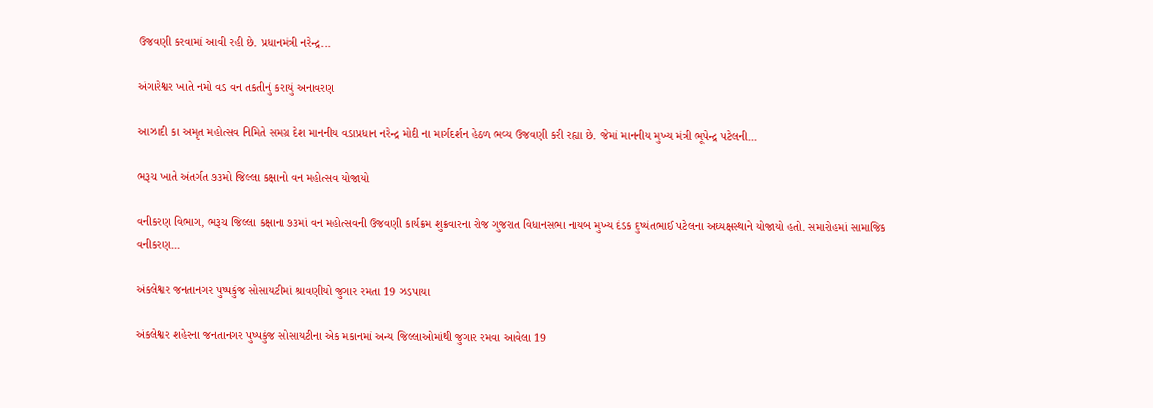ઉજવણી કરવામાં આવી રહી છે. પ્રધાનમંત્રી નરેન્દ્ર...

અંગારેશ્વર ખાતે નમો વડ વન તકતીનું કરાયું અનાવરણ

આઝાદી કા અમૃત મહોત્સવ નિમિતે સમગ્ર દેશ માનનીય વડાપ્રધાન નરેન્દ્ર મોદી ના માર્ગદર્શન હેઠળ ભવ્ય ઉજવણી કરી રહ્યા છે. જેમાં માનનીય મુખ્ય મંત્રી ભૂપેન્દ્ર પટેલની...

ભરૂચ ખાતે અંતર્ગત ૭૩મો જિલ્લા કક્ષાનો વન મહોત્સવ યોજાયો

વનીકરણ વિભાગ, ભરૂચ જિલ્લા કક્ષાના ૭૩માં વન મહોત્સવની ઉજવણી કાર્યક્રમ શુક્રવારના રોજ ગુજરાત વિધાનસભા નાયબ મુખ્ય દંડક દુષ્યંતભાઈ પટેલના અઘ્યક્ષસ્થાને યોજાયો હતો. સમારોહમાં સામાજિક વનીકરણ...

અંકલેશ્વર જનતાનગર પુષ્પકુંજ સોસાયટીમાં શ્રાવણીયો જુગાર રમતા 19 ઝડપાયા

અંકલેશ્વર શહેરના જનતાનગર પુષ્પકુંજ સોસાયટીના એક મકાનમાં અન્ય જિલ્લાઓમાંથી જુગાર રમવા આવેલા 19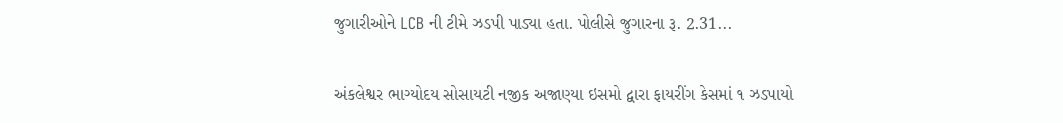જુગારીઓને LCB ની ટીમે ઝડપી પાડ્યા હતા. પોલીસે જુગારના રૂ. 2.31...

અંકલેશ્વર ભાગ્યોદય સોસાયટી નજીક અજાણ્યા ઇસમો દ્વારા ફાયરીંગ કેસમાં ૧ ઝડપાયો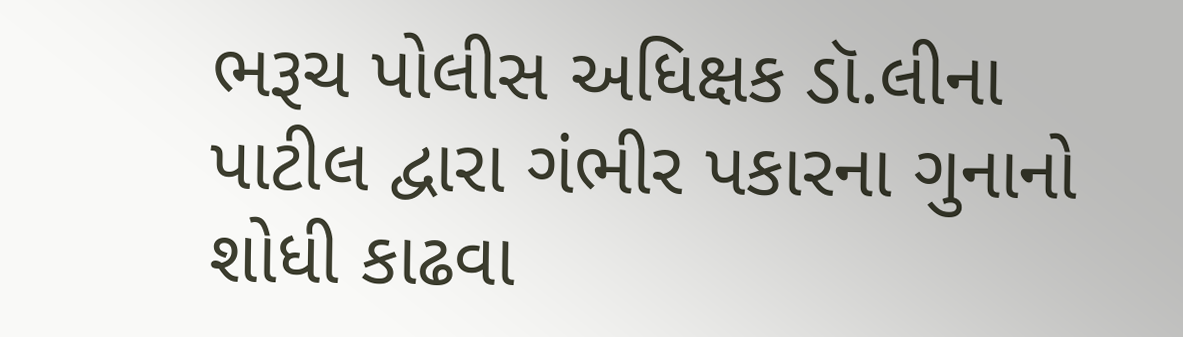ભરૂચ પોલીસ અધિક્ષક ડૉ.લીના પાટીલ દ્વારા ગંભીર પકારના ગુનાનો શોધી કાઢવા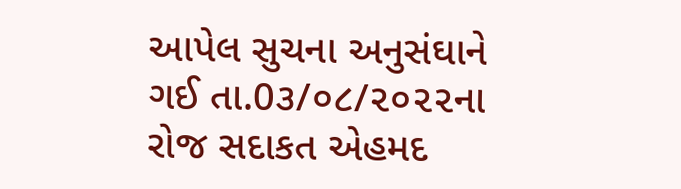આપેલ સુચના અનુસંઘાને ગઈ તા.0૩/૦૮/૨૦૨૨ના રોજ સદાકત એહમદ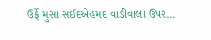ઉર્ફે મુસા સઈદએહમદ વાડીવાલા ઉપર...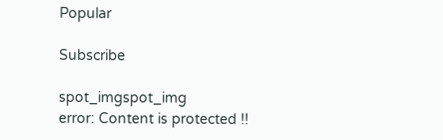Popular

Subscribe

spot_imgspot_img
error: Content is protected !!